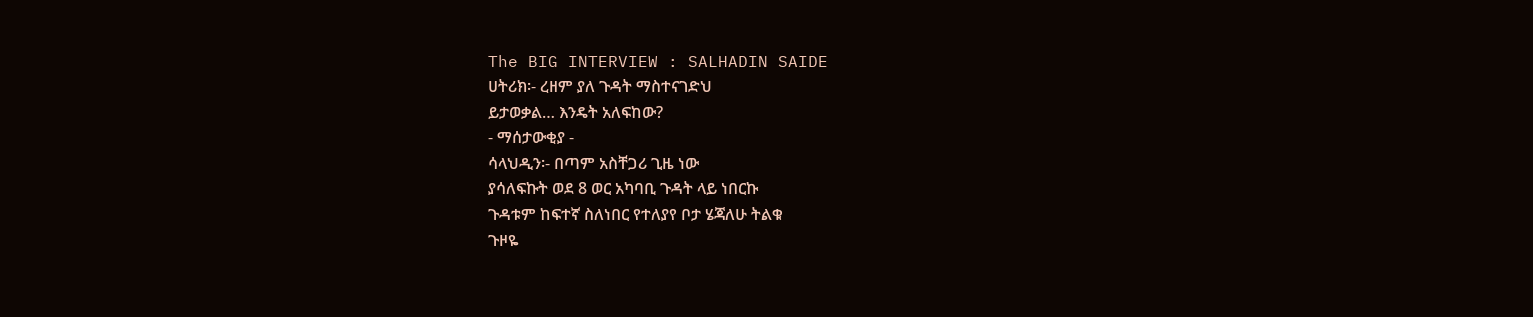The BIG INTERVIEW : SALHADIN SAIDE
ሀትሪክ፡- ረዘም ያለ ጉዳት ማስተናገድህ
ይታወቃል… እንዴት አለፍከው?
- ማሰታውቂያ -
ሳላህዲን፡- በጣም አስቸጋሪ ጊዜ ነው
ያሳለፍኩት ወደ 8 ወር አካባቢ ጉዳት ላይ ነበርኩ
ጉዳቱም ከፍተኛ ስለነበር የተለያየ ቦታ ሄጃለሁ ትልቁ
ጉዞዬ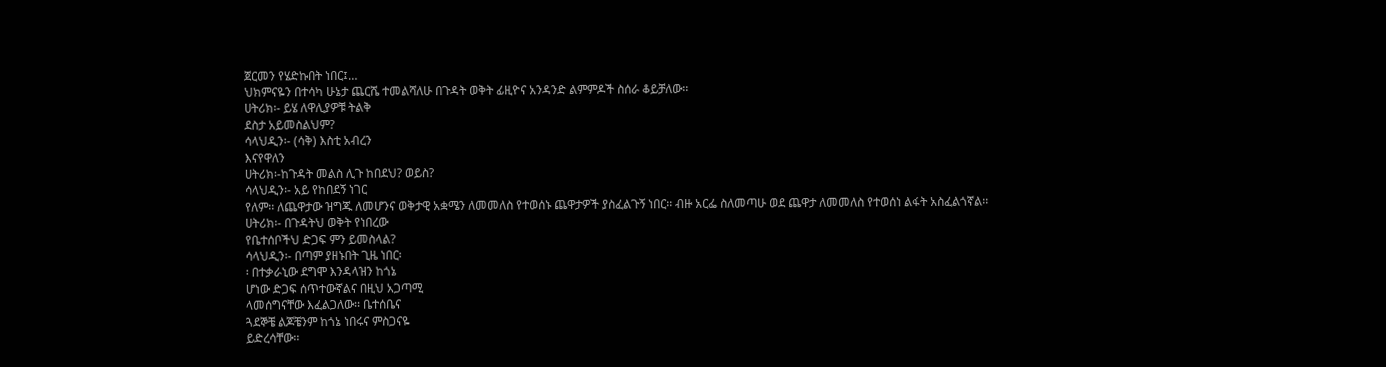ጀርመን የሄድኩበት ነበር፤…
ህክምናዬን በተሳካ ሁኔታ ጨርሼ ተመልሻለሁ በጉዳት ወቅት ፊዚዮና አንዳንድ ልምምዶች ስሰራ ቆይቻለው፡፡
ሀትሪክ፡- ይሄ ለዋሊያዎቹ ትልቅ
ደስታ አይመስልህም?
ሳላህዲን፡- (ሳቅ) እስቲ አብረን
እናየዋለን
ሀትሪክ፡-ከጉዳት መልስ ሊጉ ከበደህ? ወይስ?
ሳላህዲን፡- አይ የከበደኝ ነገር
የለም፡፡ ለጨዋታው ዝግጁ ለመሆንና ወቅታዊ አቋሜን ለመመለስ የተወሰኑ ጨዋታዎች ያስፈልጉኝ ነበር፡፡ ብዙ አርፌ ስለመጣሁ ወደ ጨዋታ ለመመለስ የተወሰነ ልፋት አስፈልጎኛል፡፡
ሀትሪክ፡- በጉዳትህ ወቅት የነበረው
የቤተሰቦችህ ድጋፍ ምን ይመስላል?
ሳላህዲን፡- በጣም ያዘኑበት ጊዜ ነበር፡
፡ በተቃራኒው ደግሞ እንዳላዝን ከጎኔ
ሆነው ድጋፍ ሰጥተውኛልና በዚህ አጋጣሚ
ላመሰግናቸው እፈልጋለው፡፡ ቤተሰቤና
ጓደኞቼ ልጆቼንም ከጎኔ ነበሩና ምስጋናዬ
ይድረሳቸው፡፡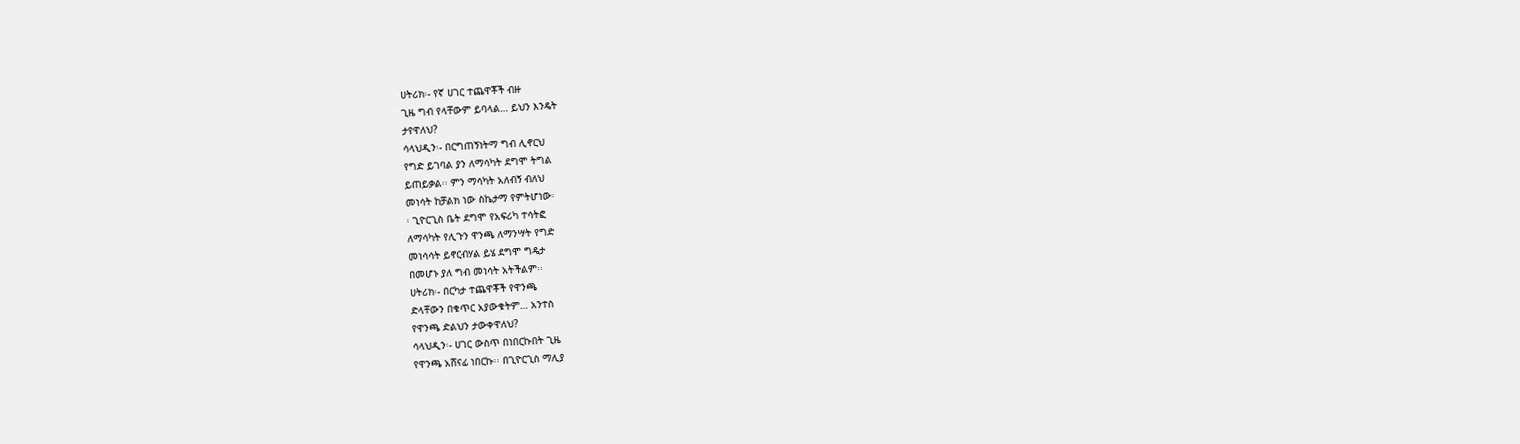ሀትሪክ፡- የኛ ሀገር ተጨዋቾች ብዙ
ጊዜ ግብ የላቸውም ይባላል… ይህን እንዴት
ታየዋለህ?
ሳላህዲን፡- በርግጠኝነትማ ግብ ሊኖርህ
የግድ ይገባል ያን ለማሳካት ደግሞ ትግል
ይጠይቃል፡፡ ምን ማሳካት አለብኝ ብለህ
መነሳት ከቻልክ ነው ስኬታማ የምትሆነው፡
፡ ጊዮርጊስ ቤት ደግሞ የአፍሪካ ተሳትፎ
ለማሳካት የሊጉን ዋንጫ ለማንሣት የግድ
መነሳሳት ይኖርብሃል ይሄ ደግሞ ግዴታ
በመሆኑ ያለ ግብ መነሳት አትችልም፡፡
ሀትሪክ፡- በርካታ ተጨዋቾች የዋንጫ
ድላቸውን በቁጥር አያውቁትም… አንተስ
የዋንጫ ድልህን ታውቀዋለህ?
ሳላህዲን፡- ሀገር ውስጥ በነበርኩበት ጊዜ
የዋንጫ አሸናፊ ነበርኩ፡፡ በጊዮርጊስ ማሊያ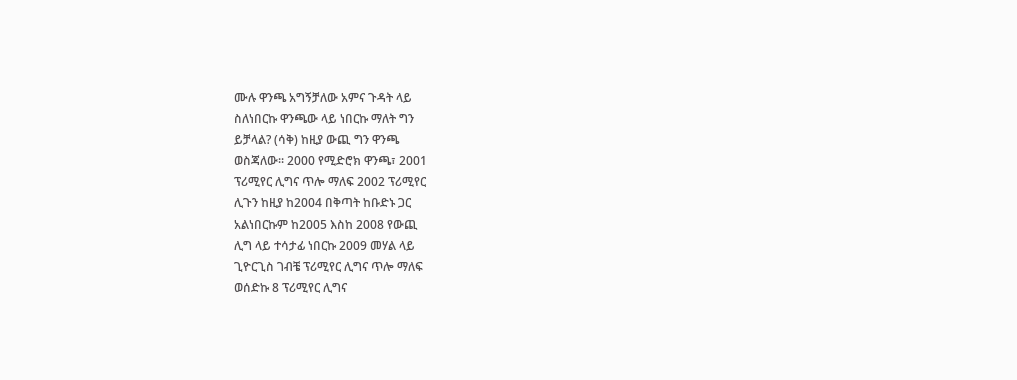ሙሉ ዋንጫ አግኝቻለው አምና ጉዳት ላይ
ስለነበርኩ ዋንጫው ላይ ነበርኩ ማለት ግን
ይቻላል? (ሳቅ) ከዚያ ውጪ ግን ዋንጫ
ወስጃለው፡፡ 2000 የሚድሮክ ዋንጫ፣ 2001
ፕሪሚየር ሊግና ጥሎ ማለፍ 2002 ፕሪሚየር
ሊጉን ከዚያ ከ2004 በቅጣት ከቡድኑ ጋር
አልነበርኩም ከ2005 እስከ 2008 የውጪ
ሊግ ላይ ተሳታፊ ነበርኩ 2009 መሃል ላይ
ጊዮርጊስ ገብቼ ፕሪሚየር ሊግና ጥሎ ማለፍ
ወሰድኩ 8 ፕሪሚየር ሊግና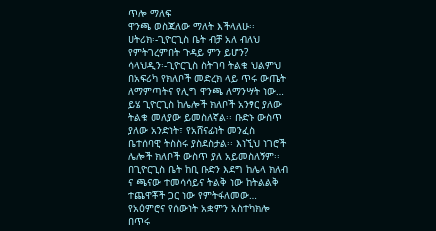ጥሎ ማለፍ
ዋንጫ ወስጃለው ማለት እችላለሁ፡፡
ሀትሪክ፡-ጊዮርጊስ ቤት ብቻ አለ ብለህ
የምትገረምበት ጉዳይ ምን ይሆን?
ሳላህዲን፡-ጊዮርጊስ ስትገባ ትልቁ ህልምህ
በአፍሪካ የክለቦች መድረክ ላይ ጥሩ ውጤት
ለማምጣትና የሊግ ዋንጫ ለማንሣት ነው…
ይሄ ጊዮርጊስ ከሌሎች ክለቦች አንፃር ያለው
ትልቁ መለያው ይመስለኛል፡፡ ቡድኑ ውስጥ
ያለው አንድነት፣ የአሸናፊነት መንፈስ
ቤተሰባዊ ትስስሩ ያስደስታል፡፡ እነኚህ ነገሮች
ሌሎች ክለቦች ውስጥ ያለ አይመስለኝም፡፡
በጊዮርጊስ ቤት ከቢ ቡድን እደግ ከሌላ ክለብ
ና ጫናው ተመሳሳይና ትልቅ ነው ከትልልቅ
ተጨዋቾች ጋር ነው የምትፋለመው…
የአዕምሮና የሰውነት አቋምን አስተካክሎ
በጥሩ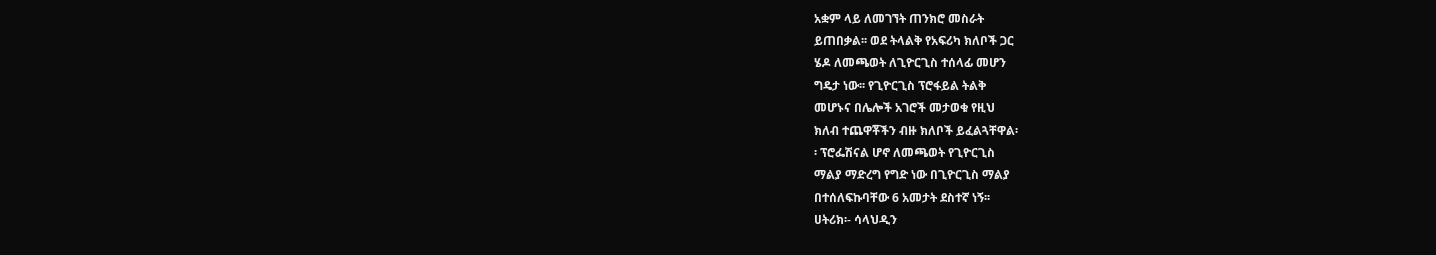አቋም ላይ ለመገኘት ጠንክሮ መስራት
ይጠበቃል፡፡ ወደ ትላልቅ የአፍሪካ ክለቦች ጋር
ሄዶ ለመጫወት ለጊዮርጊስ ተሰላፊ መሆን
ግዴታ ነው፡፡ የጊዮርጊስ ፕሮፋይል ትልቅ
መሆኑና በሌሎች አገሮች መታወቁ የዚህ
ክለብ ተጨዋቾችን ብዙ ክለቦች ይፈልጓቸዋል፡
፡ ፕሮፌሽናል ሆኖ ለመጫወት የጊዮርጊስ
ማልያ ማድረግ የግድ ነው በጊዮርጊስ ማልያ
በተሰለፍኩባቸው 6 አመታት ደስተኛ ነኝ፡፡
ሀትሪክ፡- ሳላህዲን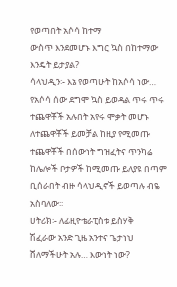የወጣበት አሶሳ ከተማ
ውስጥ እንደመሆኑ እግር ኳስ በከተማው
እንዴት ይታያል?
ሳላህዲን፡- እኔ የወጣሁት ከአሶሳ ነው…
የአሶሳ ሰው ደግሞ ኳስ ይወዳል ጥሩ ጥሩ
ተጨዋቾች አሉበት አየሩ ሞቃት መሆኑ
ለተጨዋቾች ይመቻል ከዚያ የሚመጡ
ተጨዋቾች በሰውነት ግዝፈትና ጥንካሬ
ከሌሎች ቦታዎች ከሚመጡ ይለያዩ በጣም
ቢሰራበት ብዙ ሳላህዲኖች ይወጣሉ ብዬ
አስባለው፡፡
ሀትሪክ፡- ለፊዚዮቴራፒስቱ ይስሃቅ
ሽፈራው አንድ ጊዜ አንተና ጌታነህ
ሸለማችሁት አሉ… እውነት ነው?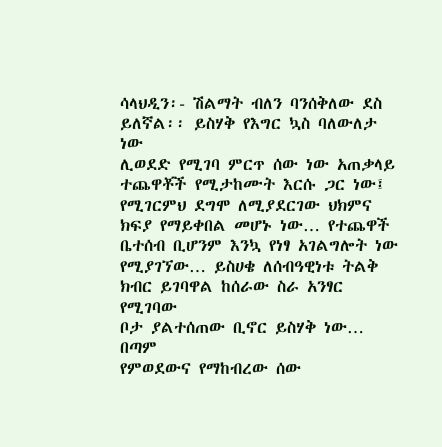ሳላህዲን፡- ሽልማት ብለን ባንሰቅለው ደስ
ይለኛል፡፡ ይስሃቅ የእግር ኳስ ባለውለታ ነው
ሊወደድ የሚገባ ምርጥ ሰው ነው አጠቃላይ
ተጨዋቾች የሚታከሙት እርሱ ጋር ነው፤
የሚገርምህ ደግሞ ለሚያደርገው ህክምና
ክፍያ የማይቀበል መሆኑ ነው… የተጨዋች
ቤተሰብ ቢሆንም እንኳ የነፃ አገልግሎት ነው
የሚያገኘው… ይስሀቄ ለሰብዓዊነቱ ትልቅ
ክብር ይገባዋል ከሰራው ስራ አንፃር የሚገባው
ቦታ ያልተሰጠው ቢኖር ይስሃቅ ነው… በጣም
የምወደውና የማከብረው ሰው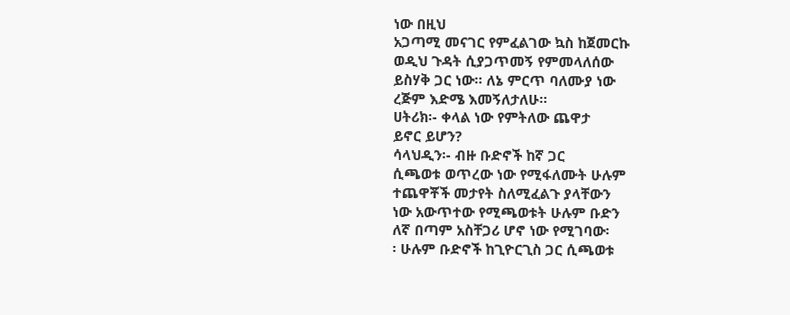ነው በዚህ
አጋጣሚ መናገር የምፈልገው ኳስ ከጀመርኩ
ወዲህ ጉዳት ሲያጋጥመኝ የምመላለሰው
ይስሃቅ ጋር ነው፡፡ ለኔ ምርጥ ባለሙያ ነው
ረጅም እድሜ እመኝለታለሁ፡፡
ሀትሪክ፡- ቀላል ነው የምትለው ጨዋታ
ይኖር ይሆን?
ሳላህዲን፡- ብዙ ቡድኖች ከኛ ጋር
ሲጫወቱ ወጥረው ነው የሚፋለሙት ሁሉም
ተጨዋቾች መታየት ስለሚፈልጉ ያላቸውን
ነው አውጥተው የሚጫወቱት ሁሉም ቡድን
ለኛ በጣም አስቸጋሪ ሆኖ ነው የሚገባው፡
፡ ሁሉም ቡድኖች ከጊዮርጊስ ጋር ሲጫወቱ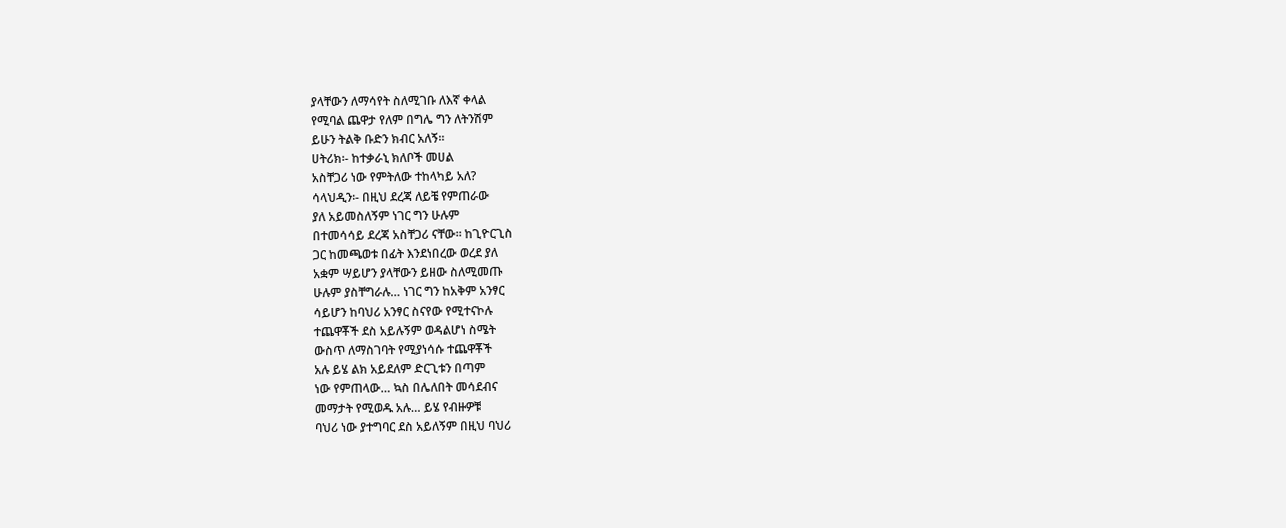ያላቸውን ለማሳየት ስለሚገቡ ለእኛ ቀላል
የሚባል ጨዋታ የለም በግሌ ግን ለትንሽም
ይሁን ትልቅ ቡድን ክብር አለኝ፡፡
ሀትሪክ፡- ከተቃራኒ ክለቦች መሀል
አስቸጋሪ ነው የምትለው ተከላካይ አለ?
ሳላህዲን፡- በዚህ ደረጃ ለይቼ የምጠራው
ያለ አይመስለኝም ነገር ግን ሁሉም
በተመሳሳይ ደረጃ አስቸጋሪ ናቸው፡፡ ከጊዮርጊስ
ጋር ከመጫወቱ በፊት እንደነበረው ወረደ ያለ
አቋም ሣይሆን ያላቸውን ይዘው ስለሚመጡ
ሁሉም ያስቸግራሉ… ነገር ግን ከአቅም አንፃር
ሳይሆን ከባህሪ አንፃር ስናየው የሚተናኮሉ
ተጨዋቾች ደስ አይሉኝም ወዳልሆነ ስሜት
ውስጥ ለማስገባት የሚያነሳሱ ተጨዋቾች
አሉ ይሄ ልክ አይደለም ድርጊቱን በጣም
ነው የምጠላው… ኳስ በሌለበት መሳደብና
መማታት የሚወዱ አሉ… ይሄ የብዙዎቹ
ባህሪ ነው ያተግባር ደስ አይለኝም በዚህ ባህሪ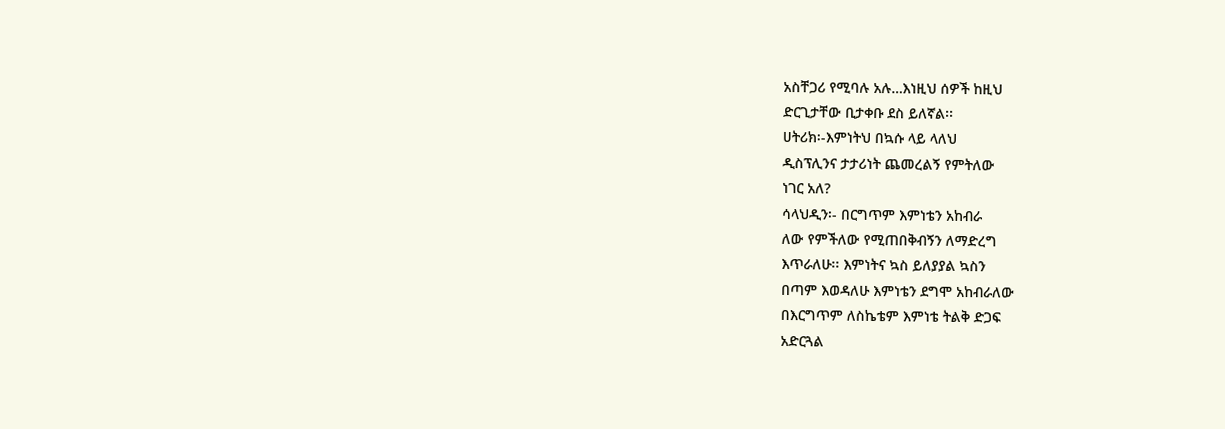አስቸጋሪ የሚባሉ አሉ…እነዚህ ሰዎች ከዚህ
ድርጊታቸው ቢታቀቡ ደስ ይለኛል፡፡
ሀትሪክ፡-እምነትህ በኳሱ ላይ ላለህ
ዲስፕሊንና ታታሪነት ጨመረልኝ የምትለው
ነገር አለ?
ሳላህዲን፡- በርግጥም እምነቴን አከብራ
ለው የምችለው የሚጠበቅብኝን ለማድረግ
እጥራለሁ፡፡ እምነትና ኳስ ይለያያል ኳስን
በጣም እወዳለሁ እምነቴን ደግሞ አከብራለው
በእርግጥም ለስኬቴም እምነቴ ትልቅ ድጋፍ
አድርጓል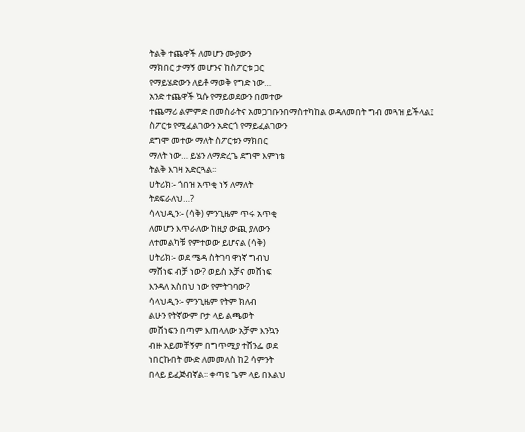ትልቅ ተጨዋች ለመሆን ሙያውን
ማክበር ታማኝ መሆንና ከስፖርቱ ጋር
የማይሄድውን ለይቶ ማወቅ የግድ ነው…
አንድ ተጨዋች ኳሱ የማይወደውን በመተው
ተጨማሪ ልምምድ በመስራትና አመጋገቡንበማስተካከል ወዳለመበት ግብ መጓዝ ይችላል፤
ስፖርቱ የሚፈልገውን አድርጎ የማይፈልገውን
ደግሞ መተው ማለት ስፖርቱን ማክበር
ማለት ነው… ይሄን ለማድረጌ ደግሞ እምነቴ
ትልቅ እገዛ አድርጓል፡፡
ሀትሪክ፡- ጎበዝ አጥቂ ነኝ ለማለት
ትደፍራለህ…?
ሳላህዲን፡- (ሳቅ) ምንጊዜም ጥሩ አጥቂ
ለመሆን እጥራለው ከዚያ ውጪ ያለውን
ለተመልካቹ የምተወው ይሆናል (ሳቅ)
ሀትሪክ፡- ወደ ሜዳ ስትገባ ዋነኛ ግብህ
ማሸነፍ ብቻ ነው? ወይስ አቻና መሸነፍ
እንዳለ አስበህ ነው የምትገባው?
ሳላህዲን፡- ምንጊዜም የትም ክለብ
ልሁን የትኛውም ቦታ ላይ ልጫወት
መሸነፍን በጣም እጠላለው አቻም እንኳን
ብዙ አይመቸኝም በግጥሚያ ተሸንፌ ወደ
ነበርኩበት ሙድ ለመመለስ ከ2 ሳምንት
በላይ ይፈጅብኛል፡፡ ቀጣዩ ጌም ላይ በእልህ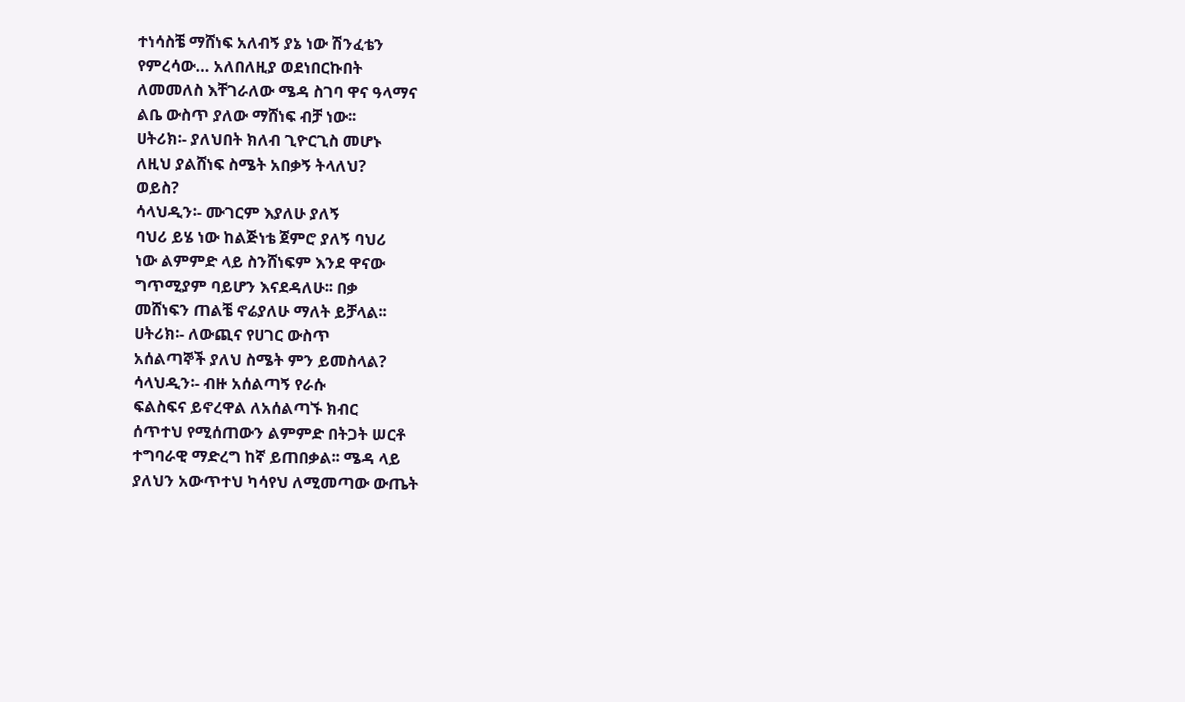ተነሳስቼ ማሸነፍ አለብኝ ያኔ ነው ሽንፈቴን
የምረሳው… አለበለዚያ ወደነበርኩበት
ለመመለስ እቸገራለው ሜዳ ስገባ ዋና ዓላማና
ልቤ ውስጥ ያለው ማሸነፍ ብቻ ነው፡፡
ሀትሪክ፡- ያለህበት ክለብ ጊዮርጊስ መሆኑ
ለዚህ ያልሸነፍ ስሜት አበቃኝ ትላለህ?
ወይስ?
ሳላህዲን፡- ሙገርም እያለሁ ያለኝ
ባህሪ ይሄ ነው ከልጅነቴ ጀምሮ ያለኝ ባህሪ
ነው ልምምድ ላይ ስንሸነፍም እንደ ዋናው
ግጥሚያም ባይሆን እናደዳለሁ፡፡ በቃ
መሸነፍን ጠልቼ ኖሬያለሁ ማለት ይቻላል፡፡
ሀትሪክ፡- ለውጪና የሀገር ውስጥ
አሰልጣኞች ያለህ ስሜት ምን ይመስላል?
ሳላህዲን፡- ብዙ አሰልጣኝ የራሱ
ፍልስፍና ይኖረዋል ለአሰልጣኙ ክብር
ሰጥተህ የሚሰጠውን ልምምድ በትጋት ሠርቶ
ተግባራዊ ማድረግ ከኛ ይጠበቃል፡፡ ሜዳ ላይ
ያለህን አውጥተህ ካሳየህ ለሚመጣው ውጤት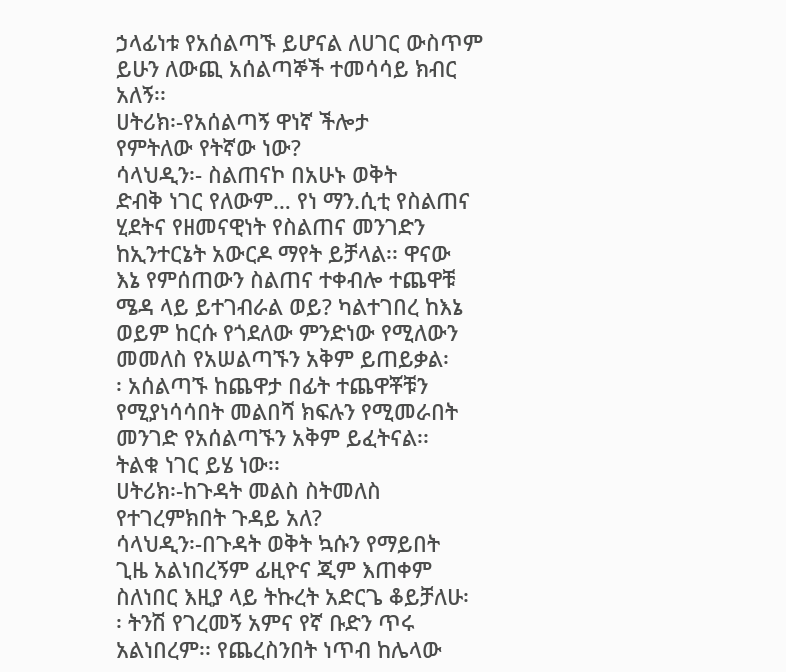ኃላፊነቱ የአሰልጣኙ ይሆናል ለሀገር ውስጥም
ይሁን ለውጪ አሰልጣኞች ተመሳሳይ ክብር
አለኝ፡፡
ሀትሪክ፡-የአሰልጣኝ ዋነኛ ችሎታ
የምትለው የትኛው ነው?
ሳላህዲን፡- ስልጠናኮ በአሁኑ ወቅት
ድብቅ ነገር የለውም… የነ ማን.ሲቲ የስልጠና
ሂደትና የዘመናዊነት የስልጠና መንገድን
ከኢንተርኔት አውርዶ ማየት ይቻላል፡፡ ዋናው
እኔ የምሰጠውን ስልጠና ተቀብሎ ተጨዋቹ
ሜዳ ላይ ይተገብራል ወይ? ካልተገበረ ከእኔ
ወይም ከርሱ የጎደለው ምንድነው የሚለውን
መመለስ የአሠልጣኙን አቅም ይጠይቃል፡
፡ አሰልጣኙ ከጨዋታ በፊት ተጨዋቾቹን
የሚያነሳሳበት መልበሻ ክፍሉን የሚመራበት
መንገድ የአሰልጣኙን አቅም ይፈትናል፡፡
ትልቁ ነገር ይሄ ነው፡፡
ሀትሪክ፡-ከጉዳት መልስ ስትመለስ
የተገረምክበት ጉዳይ አለ?
ሳላህዲን፡-በጉዳት ወቅት ኳሱን የማይበት
ጊዜ አልነበረኝም ፊዚዮና ጂም እጠቀም
ስለነበር እዚያ ላይ ትኩረት አድርጌ ቆይቻለሁ፡
፡ ትንሽ የገረመኝ አምና የኛ ቡድን ጥሩ
አልነበረም፡፡ የጨረስንበት ነጥብ ከሌላው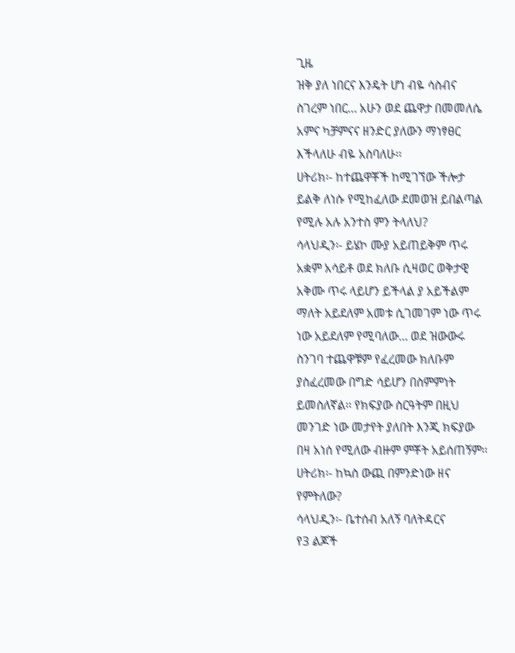ጊዜ
ዝቅ ያለ ነበርና እንዴት ሆነ ብዬ ሳስብና
ስገረም ነበር… አሁን ወደ ጨዋታ በመመለሴ
አምና ካቻምናና ዘንድር ያለውን ማነፃፀር
እችላለሁ ብዬ አስባለሁ፡፡
ሀትሪክ፡- ከተጨዋቾች ከሚገኘው ችሎታ
ይልቅ ለነሱ የሚከፈለው ደመወዝ ይበልጣል
የሚሉ አሉ አንተስ ምን ትላለህ?
ሳላህዲን፡- ይሄኮ ሙያ አይጠይቅም ጥሩ
አቋም አሳይቶ ወደ ክለቡ ሲዛወር ወቅታዊ
አቅሙ ጥሩ ላይሆን ይችላል ያ አይችልም
ማለት አይደለም አመቱ ሲገመገም ነው ጥሩ
ነው አይደለም የሚባለው… ወደ ዝውውሩ
ስንገባ ተጨዋቹም የፈረመው ክለቡም
ያስፈረመው በግድ ሳይሆን በስምምነት
ይመስለኛል፡፡ የክፍያው ስርዓትም በዚህ
መንገድ ነው መታየት ያለበት እንጂ ክፍያው
በዛ አነሰ የሚለው ብዙም ምቾት አይሰጠኝም፡፡
ሀትሪክ፡- ከኳስ ውጪ በምንድነው ዘና
የምትለው?
ሳላህዲን፡- ቤተሰብ አለኝ ባለትዳርና
የ3 ልጆች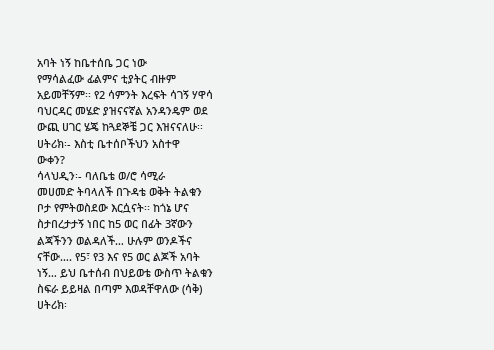አባት ነኝ ከቤተሰቤ ጋር ነው
የማሳልፈው ፊልምና ቲያትር ብዙም
አይመቸኝም፡፡ የ2 ሳምንት እረፍት ሳገኝ ሃዋሳ
ባህርዳር መሄድ ያዝናናኛል አንዳንዴም ወደ
ውጪ ሀገር ሄጄ ከጓደኞቼ ጋር እዝናናለሁ፡፡
ሀትሪክ፡- እስቲ ቤተሰቦችህን አስተዋ
ውቀን?
ሳላህዲን፡- ባለቤቴ ወ/ሮ ሳሚራ
መሀመድ ትባላለች በጉዳቴ ወቅት ትልቁን
ቦታ የምትወስደው እርሷናት፡፡ ከጎኔ ሆና
ስታበረታታኝ ነበር ከ5 ወር በፊት 3ኛውን
ልጃችንን ወልዳለች… ሁሉም ወንዶችና
ናቸው…. የ5፣ የ3 እና የ5 ወር ልጆች አባት
ነኝ… ይህ ቤተሰብ በህይወቴ ውስጥ ትልቁን
ስፍራ ይይዛል በጣም እወዳቸዋለው (ሳቅ)
ሀትሪክ፡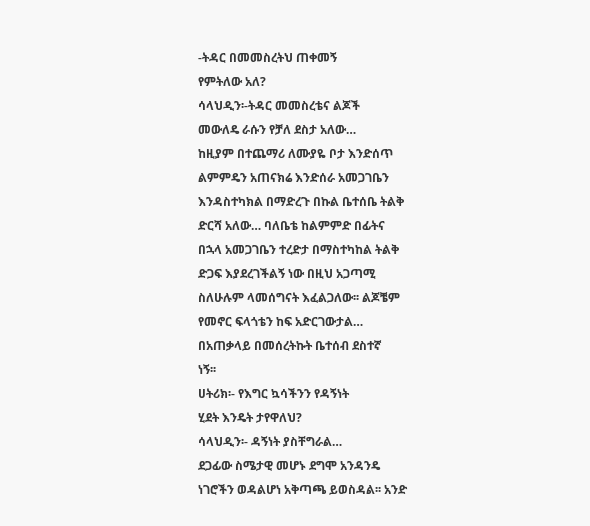-ትዳር በመመስረትህ ጠቀመኝ
የምትለው አለ?
ሳላህዲን፡-ትዳር መመስረቴና ልጆች
መውለዴ ራሱን የቻለ ደስታ አለው…
ከዚያም በተጨማሪ ለሙያዬ ቦታ እንድሰጥ
ልምምዴን አጠናክሬ እንድሰራ አመጋገቤን
እንዳስተካክል በማድረጉ በኩል ቤተሰቤ ትልቅ
ድርሻ አለው… ባለቤቴ ከልምምድ በፊትና
በኋላ አመጋገቤን ተረድታ በማስተካከል ትልቅ
ድጋፍ እያደረገችልኝ ነው በዚህ አጋጣሚ
ስለሁሉም ላመሰግናት እፈልጋለው፡፡ ልጆቼም
የመኖር ፍላጎቴን ከፍ አድርገውታል…
በአጠቃላይ በመሰረትኩት ቤተሰብ ደስተኛ
ነኝ፡፡
ሀትሪክ፡- የእግር ኳሳችንን የዳኝነት
ሂደት እንዴት ታየዋለህ?
ሳላህዲን፡- ዳኝነት ያስቸግራል…
ደጋፊው ስሜታዊ መሆኑ ደግሞ አንዳንዴ
ነገሮችን ወዳልሆነ አቅጣጫ ይወስዳል፡፡ አንድ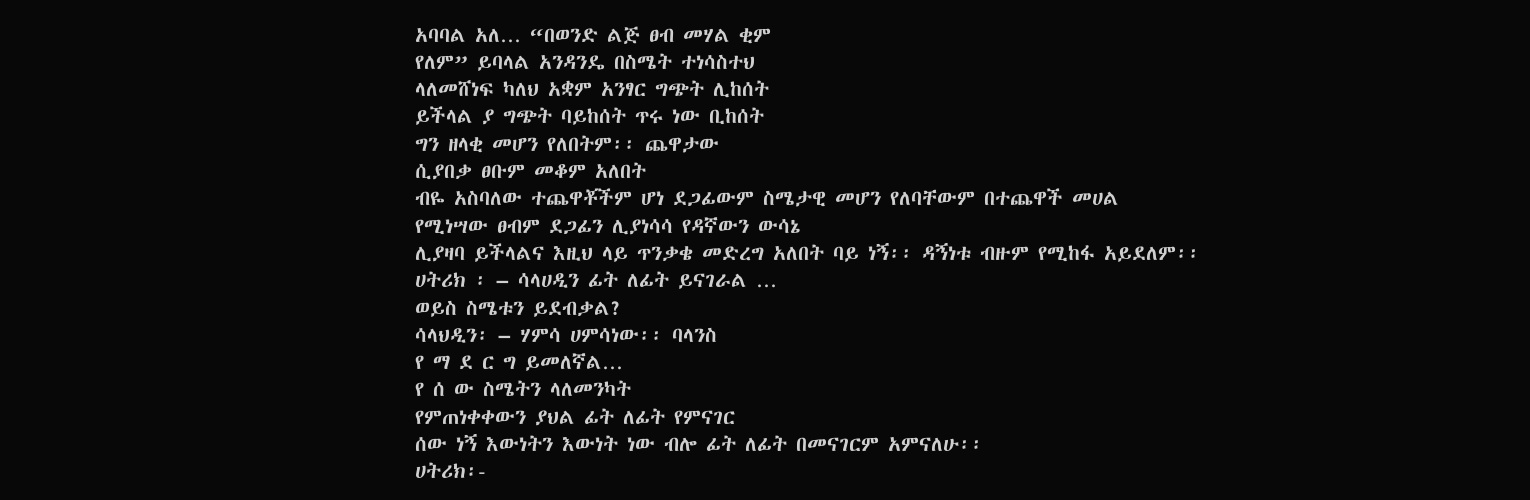አባባል አለ… “በወንድ ልጅ ፀብ መሃል ቂም
የለም” ይባላል አንዳንዴ በስሜት ተነሳስተህ
ላለመሸነፍ ካለህ አቋም አንፃር ግጭት ሊከሰት
ይችላል ያ ግጭት ባይከሰት ጥሩ ነው ቢከሰት
ግን ዘላቂ መሆን የለበትም፡፡ ጨዋታው
ሲያበቃ ፀቡም መቆም አለበት
ብዬ አስባለው ተጨዋቾችም ሆነ ደጋፊውም ስሜታዊ መሆን የለባቸውም በተጨዋች መሀል
የሚነሣው ፀብም ደጋፊን ሊያነሳሳ የዳኛውን ውሳኔ
ሊያዛባ ይችላልና እዚህ ላይ ጥንቃቄ መድረግ አለበት ባይ ነኝ፡፡ ዳኝነቱ ብዙም የሚከፋ አይደለም፡፡
ሀትሪክ ፡ – ሳላሀዲን ፊት ለፊት ይናገራል …
ወይስ ስሜቱን ይደብቃል?
ሳላህዲን፡ – ሃምሳ ሀምሳነው፡፡ ባላንስ
የ ማ ደ ር ግ ይመለኛል…
የ ሰ ው ስሜትን ላለመንካት
የምጠነቀቀውን ያህል ፊት ለፊት የምናገር
ሰው ነኝ እውነትን እውነት ነው ብሎ ፊት ለፊት በመናገርም አምናለሁ፡፡
ሀትሪክ፡-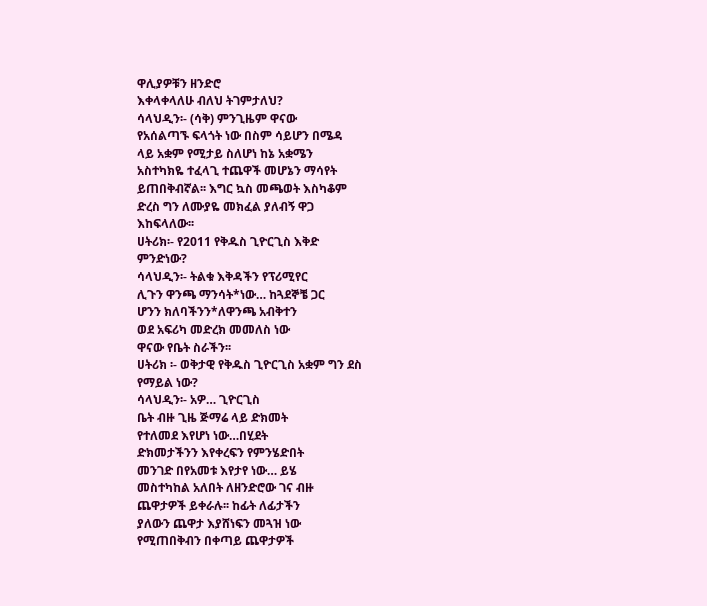ዋሊያዎቹን ዘንድሮ
እቀላቀላለሁ ብለህ ትገምታለህ?
ሳላህዲን፡- (ሳቅ) ምንጊዜም ዋናው
የአሰልጣኙ ፍላጎት ነው በስም ሳይሆን በሜዳ
ላይ አቋም የሚታይ ስለሆነ ከኔ አቋሜን
አስተካክዬ ተፈላጊ ተጨዋች መሆኔን ማሳየት
ይጠበቅብኛል፡፡ እግር ኳስ መጫወት እስካቆም
ድረስ ግን ለሙያዬ መክፈል ያለብኝ ዋጋ
እከፍላለው፡፡
ሀትሪክ፡- የ2011 የቅዱስ ጊዮርጊስ እቅድ
ምንድነው?
ሳላህዲን፡- ትልቁ እቅዳችን የፕሪሚየር
ሊጉን ዋንጫ ማንሳት*ነው… ከጓደኞቼ ጋር
ሆንን ክለባችንን*ለዋንጫ አብቅተን
ወደ አፍሪካ መድረክ መመለስ ነው
ዋናው የቤት ስራችን፡፡
ሀትሪክ ፡- ወቅታዊ የቅዱስ ጊዮርጊስ አቋም ግን ደስ
የማይል ነው?
ሳላህዲን፡- አዎ… ጊዮርጊስ
ቤት ብዙ ጊዜ ጅማሬ ላይ ድክመት
የተለመደ እየሆነ ነው…በሂደት
ድክመታችንን እየቀረፍን የምንሄድበት
መንገድ በየአመቱ እየታየ ነው… ይሄ
መስተካከል አለበት ለዘንድሮው ገና ብዙ
ጨዋታዎች ይቀራሉ፡፡ ከፊት ለፊታችን
ያለውን ጨዋታ እያሸነፍን መጓዝ ነው
የሚጠበቅብን በቀጣይ ጨዋታዎች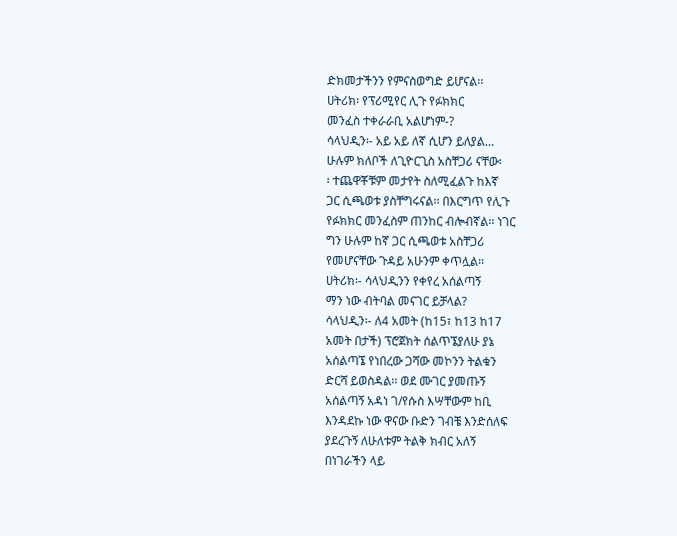ድክመታችንን የምናስወግድ ይሆናል፡፡
ሀትሪክ፡ የፕሪሚየር ሊጉ የፉክክር
መንፈስ ተቀራራቢ አልሆነም-?
ሳላህዲን፡- አይ አይ ለኛ ሲሆን ይለያል…
ሁሉም ክለቦች ለጊዮርጊስ አስቸጋሪ ናቸው፡
፡ ተጨዋቾቹም መታየት ስለሚፈልጉ ከእኛ
ጋር ሲጫወቱ ያስቸግሩናል፡፡ በእርግጥ የሊጉ
የፉክክር መንፈስም ጠንከር ብሎብኛል፡፡ ነገር
ግን ሁሉም ከኛ ጋር ሲጫወቱ አስቸጋሪ
የመሆናቸው ጉዳይ አሁንም ቀጥሏል፡፡
ሀትሪክ፡- ሳላህዲንን የቀየረ አሰልጣኝ
ማን ነው ብትባል መናገር ይቻላል?
ሳላህዲን፡- ለ4 አመት (ከ15፣ ከ13 ከ17
አመት በታች) ፕሮጀክት ሰልጥኜያለሁ ያኔ
አሰልጣኜ የነበረው ጋሻው መኮንን ትልቁን
ድርሻ ይወስዳል፡፡ ወደ ሙገር ያመጡኝ
አሰልጣኝ አዳነ ገ/የሱስ እሣቸውም ከቢ
እንዳደኩ ነው ዋናው ቡድን ገብቼ እንድሰለፍ
ያደረጉኝ ለሁለቱም ትልቅ ክብር አለኝ
በነገራችን ላይ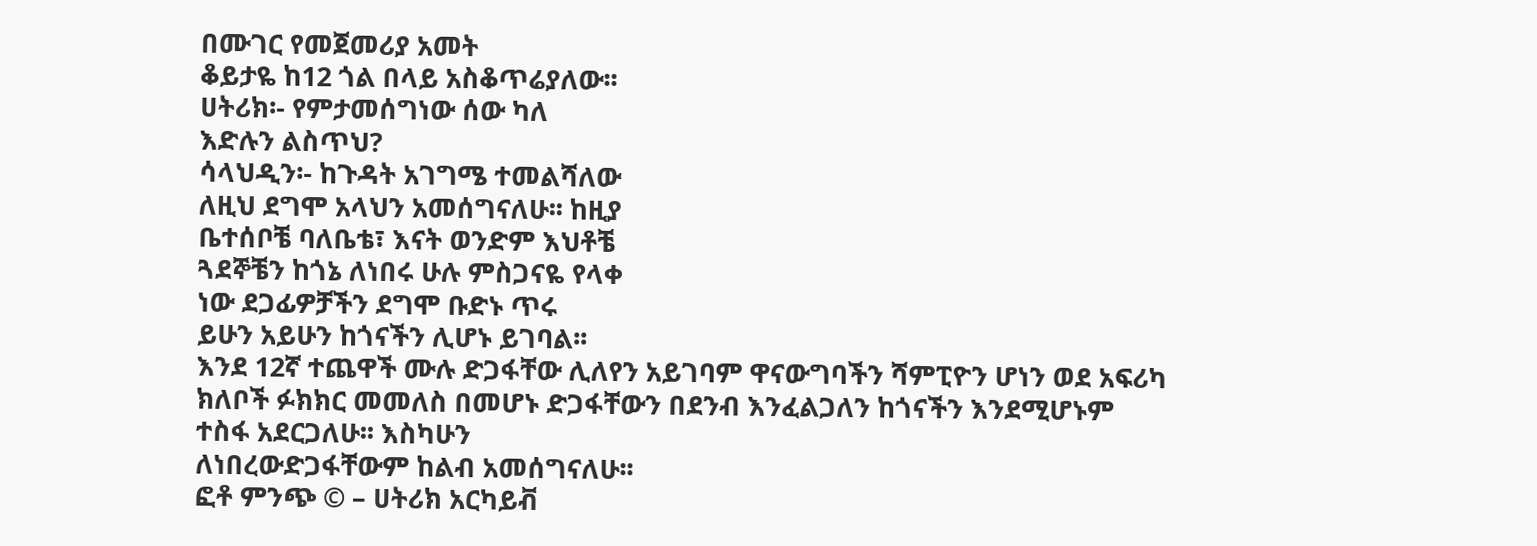በሙገር የመጀመሪያ አመት
ቆይታዬ ከ12 ጎል በላይ አስቆጥሬያለው፡፡
ሀትሪክ፡- የምታመሰግነው ሰው ካለ
እድሉን ልስጥህ?
ሳላህዲን፡- ከጉዳት አገግሜ ተመልሻለው
ለዚህ ደግሞ አላህን አመሰግናለሁ፡፡ ከዚያ
ቤተሰቦቼ ባለቤቴ፣ እናት ወንድም እህቶቼ
ጓደኞቼን ከጎኔ ለነበሩ ሁሉ ምስጋናዬ የላቀ
ነው ደጋፊዎቻችን ደግሞ ቡድኑ ጥሩ
ይሁን አይሁን ከጎናችን ሊሆኑ ይገባል፡፡
እንደ 12ኛ ተጨዋች ሙሉ ድጋፋቸው ሊለየን አይገባም ዋናውግባችን ሻምፒዮን ሆነን ወደ አፍሪካ
ክለቦች ፉክክር መመለስ በመሆኑ ድጋፋቸውን በደንብ እንፈልጋለን ከጎናችን እንደሚሆኑም
ተስፋ አደርጋለሁ፡፡ እስካሁን
ለነበረውድጋፋቸውም ከልብ አመሰግናለሁ፡፡
ፎቶ ምንጭ © – ሀትሪክ አርካይቭ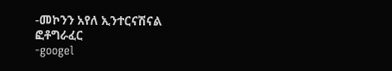-መኮንን አየለ ኢንተርናሽናል ፎቶግራፈር
-googel